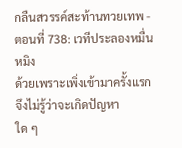กลืนสวรรค์สะท้านทวยเทพ - ตอนที่ 738: เวทีประลองหมื่นหมิง
ด้วยเพราะเพิ่งเข้ามาครั้งแรก จึงไม่รู้ว่าจะเกิดปัญหา
ใด ๆ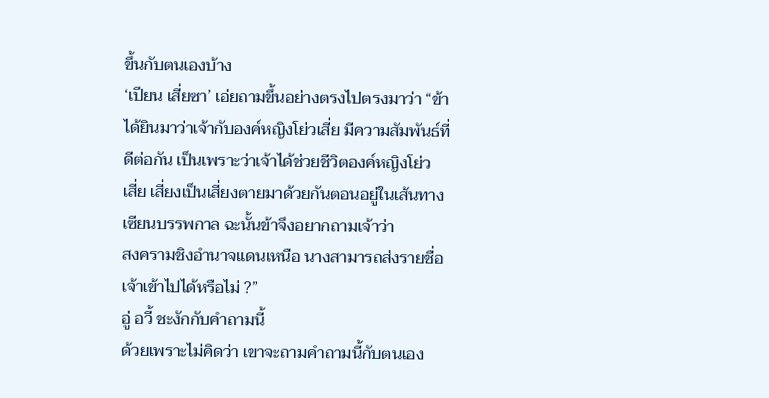ขึ้นกับตนเองบ้าง
‘เปียน เสี่ยซา’ เอ่ยถามขึ้นอย่างตรงไปตรงมาว่า “ข้า
ได้ยินมาว่าเจ้ากับองค์หญิงโย่วเสี่ย มีความสัมพันธ์ที่
ดีต่อกัน เป็นเพราะว่าเจ้าได้ช่วยชีวิตองค์หญิงโย่ว
เสี่ย เสี่ยงเป็นเสี่ยงตายมาด้วยกันตอนอยู่ในเส้นทาง
เซียนบรรพกาล ฉะนั้นข้าจึงอยากถามเจ้าว่า
สงครามชิงอำนาจแดนเหนือ นางสามารถส่งรายชื่อ
เจ้าเข้าไปได้หรือไม่ ?”
อู่ อวี้ ชะงักกับคำถามนี้
ด้วยเพราะไม่คิดว่า เขาจะถามคำถามนี้กับตนเอง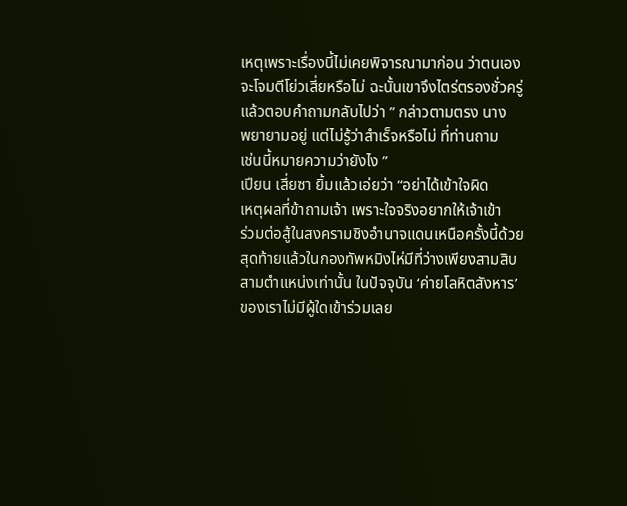เหตุเพราะเรื่องนี้ไม่เคยพิจารณามาก่อน ว่าตนเอง
จะโจมตีโย่วเสี่ยหรือไม่ ฉะนั้นเขาจึงไตร่ตรองชั่วครู่
แล้วตอบคำถามกลับไปว่า ” กล่าวตามตรง นาง
พยายามอยู่ แต่ไม่รู้ว่าสำเร็จหรือไม่ ที่ท่านถาม
เช่นนี้หมายความว่ายังไง ”
เปียน เสี่ยซา ยิ้มแล้วเอ่ยว่า “อย่าได้เข้าใจผิด
เหตุผลที่ข้าถามเจ้า เพราะใจจริงอยากให้เจ้าเข้า
ร่วมต่อสู้ในสงครามชิงอำนาจแดนเหนือครั้งนี้ด้วย
สุดท้ายแล้วในกองทัพหมิงไห่มีที่ว่างเพียงสามสิบ
สามตำแหน่งเท่านั้น ในปัจจุบัน ‘ค่ายโลหิตสังหาร’
ของเราไม่มีผู้ใดเข้าร่วมเลย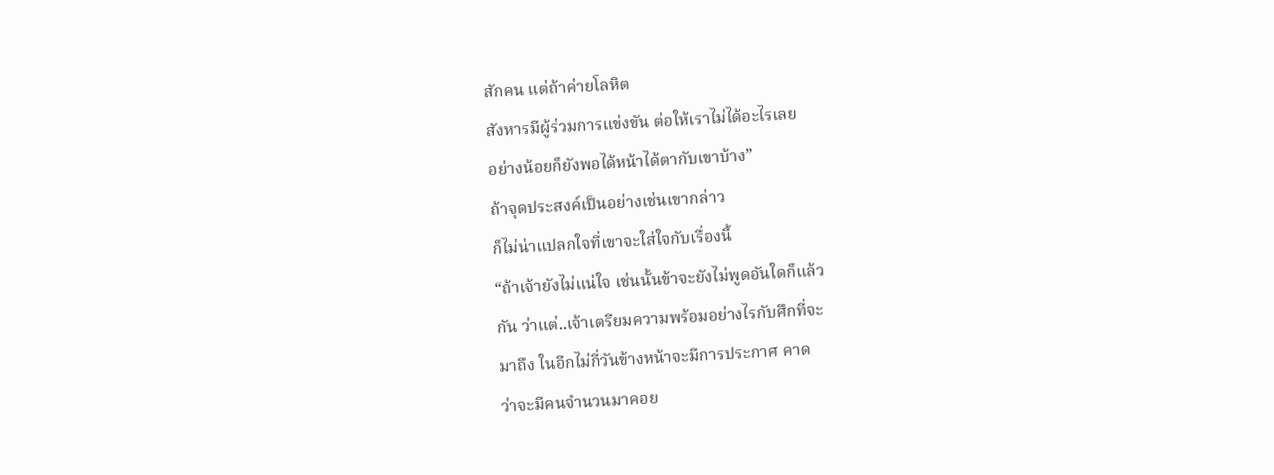สักคน แต่ถ้าค่ายโลหิต
สังหารมีผู้ร่วมการแข่งขัน ต่อให้เราไม่ได้อะไรเลย
อย่างน้อยก็ยังพอได้หน้าได้ตากับเขาบ้าง”
ถ้าจุดประสงค์เป็นอย่างเช่นเขากล่าว
ก็ไม่น่าแปลกใจที่เขาจะใส่ใจกับเรื่องนี้
“ถ้าเจ้ายังไม่แน่ใจ เช่นนั้นข้าจะยังไม่พูดอันใดก็แล้ว
กัน ว่าแต่..เจ้าเตรียมความพร้อมอย่างไรกับศึกที่จะ
มาถึง ในอีกไม่กี่วันข้างหน้าจะมีการประกาศ คาด
ว่าจะมีคนจำนวนมาคอย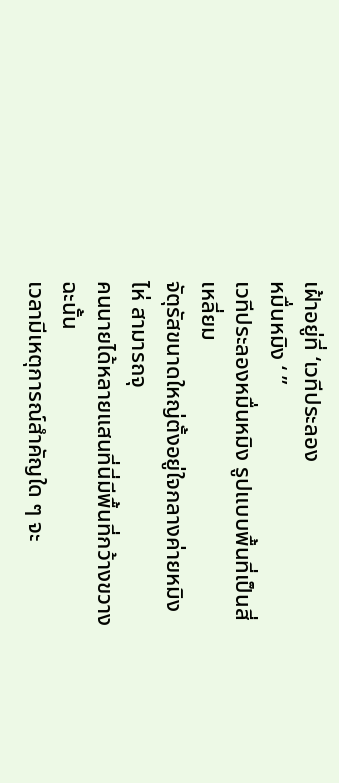เฝ้าอยู่ที่ ‘เวทีประลอง
หมื่นหมิง ‘ ”
เวทีประลองหมื่นหมิง รูปแบบพื้นที่เป็นสี่เหลี่ยม
จัตุรัสขนาดใหญ่ตั้งอยู่ใจกลางค่ายหมิงไห่ สามารถจุ
คนนายได้หลายแสนที่นี่มีพื้นที่กว้างขวาง ฉะนั้น
เวลามีเหตุการณ์สำคัญใด ๆ จะ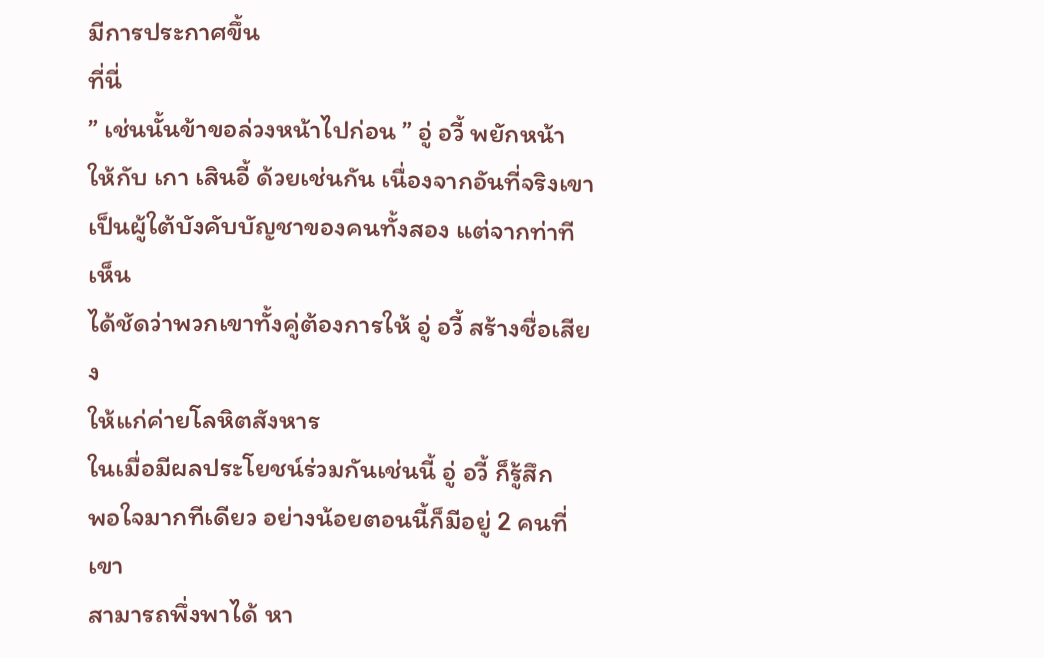มีการประกาศขึ้น
ที่นี่
” เช่นนั้นข้าขอล่วงหน้าไปก่อน ” อู่ อวี้ พยักหน้า
ให้กับ เกา เสินอี้ ด้วยเช่นกัน เนื่องจากอันที่จริงเขา
เป็นผู้ใต้บังคับบัญชาของคนทั้งสอง แต่จากท่าทีเห็น
ได้ชัดว่าพวกเขาทั้งคู่ต้องการให้ อู่ อวี้ สร้างชื่อเสียง
ให้แก่ค่ายโลหิตสังหาร
ในเมื่อมีผลประโยชน์ร่วมกันเช่นนี้ อู่ อวี้ ก็รู้สึก
พอใจมากทีเดียว อย่างน้อยตอนนี้ก็มีอยู่ 2 คนที่เขา
สามารถพึ่งพาได้ หา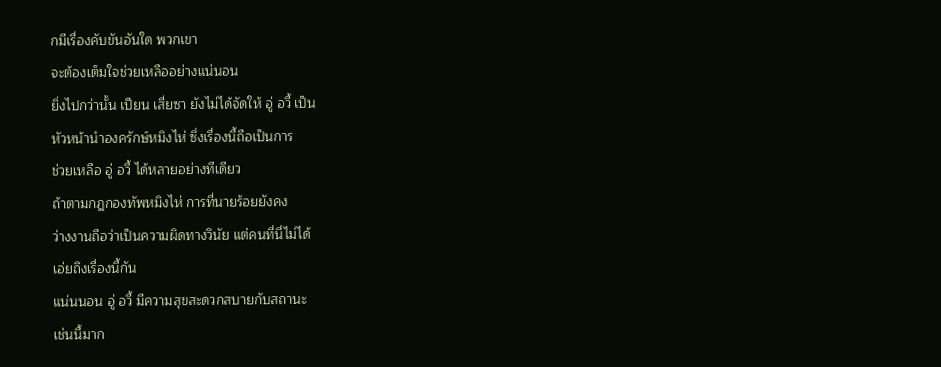กมีเรื่องคับขันอันใด พวกเขา
จะต้องเต็มใจช่วยเหลืออย่างแน่นอน
ยิ่งไปกว่านั้น เปียน เสี่ยซา ยังไม่ได้จัดให้ อู่ อวี้ เป็น
หัวหน้านำองครักษ์หมิงไห่ ซึ่งเรื่องนี้ถือเป็นการ
ช่วยเหลือ อู่ อวี้ ได้หลายอย่างทีเดียว
ถ้าตามกฎกองทัพหมิงไห่ การที่นายร้อยยังคง
ว่างงานถือว่าเป็นความผิดทางวินัย แต่คนที่นี่ไม่ได้
เอ่ยถึงเรื่องนี้กัน
แน่นนอน อู่ อวี้ มีความสุขสะดวกสบายกับสถานะ
เช่นนี้มาก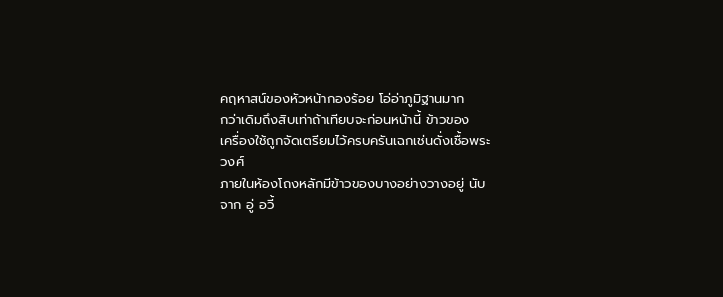คฤหาสน์ของหัวหน้ากองร้อย โอ่อ่าภูมิฐานมาก
กว่าเดิมถึงสิบเท่าถ้าเทียบจะก่อนหน้านี้ ข้าวของ
เครื่องใช้ถูกจัดเตรียมไว้ครบครันเฉกเช่นดั่งเชื้อพระ
วงศ์
ภายในห้องโถงหลักมีข้าวของบางอย่างวางอยู่ นับ
จาก อู่ อวี้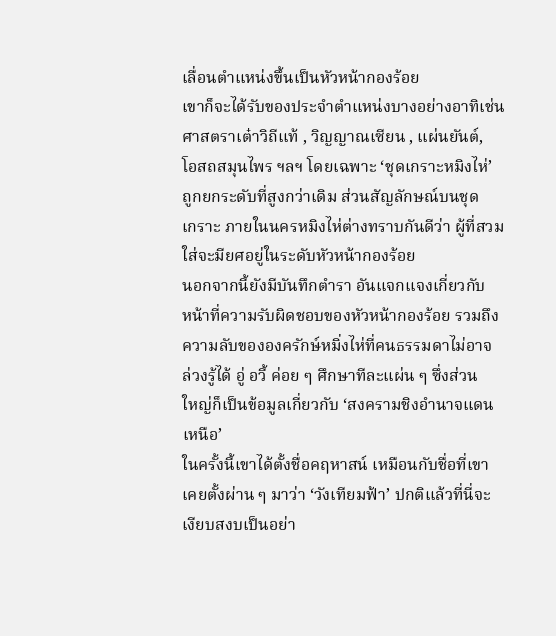เลื่อนตำแหน่งขึ้นเป็นหัวหน้ากองร้อย
เขาก็จะได้รับของประจำตำแหน่งบางอย่างอาทิเช่น
ศาสตราเต๋าวิถีแท้ , วิญญาณเซียน , แผ่นยันต์,
โอสถสมุนไพร ฯลฯ โดยเฉพาะ ‘ชุดเกราะหมิงไห่’
ถูกยกระดับที่สูงกว่าเดิม ส่วนสัญลักษณ์บนชุด
เกราะ ภายในนครหมิงไห่ต่างทราบกันดีว่า ผู้ที่สวม
ใส่จะมียศอยู่ในระดับหัวหน้ากองร้อย
นอกจากนี้ยังมีบันทึกตำรา อันแจกแจงเกี่ยวกับ
หน้าที่ความรับผิดชอบของหัวหน้ากองร้อย รวมถึง
ความลับขององครักษ์หมิ่งไห่ที่คนธรรมดาไม่อาจ
ล่วงรู้ได้ อู่ อวี้ ค่อย ๆ ศึกษาทีละแผ่น ๆ ซึ่งส่วน
ใหญ่ก็เป็นข้อมูลเกี่ยวกับ ‘สงครามชิงอำนาจแดน
เหนือ’
ในครั้งนี้เขาได้ตั้งชื่อคฤหาสน์ เหมือนกับชื่อที่เขา
เคยตั้งผ่าน ๆ มาว่า ‘วังเทียมฟ้า’ ปกติแล้วที่นี่จะ
เงียบสงบเป็นอย่า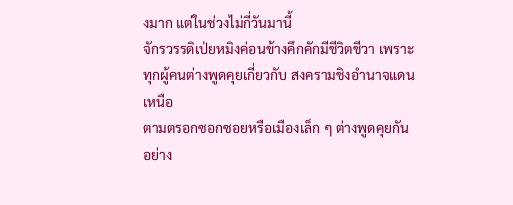งมาก แต่ในช่วงไม่กี่วันมานี้
จักรวรรดิเป่ยหมิงค่อนข้างคึกคักมีชีวิตชีวา เพราะ
ทุกผู้คนต่างพูดคุยเกี่ยวกับ สงครามชิงอำนาจแดน
เหนือ
ตามตรอกซอกซอยหรือเมืองเล็ก ๆ ต่างพูดคุยกัน
อย่าง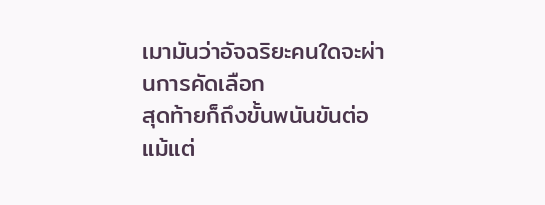เมามันว่าอัจฉริยะคนใดจะผ่านการคัดเลือก
สุดท้ายก็ถึงขั้นพนันขันต่อ
แม้แต่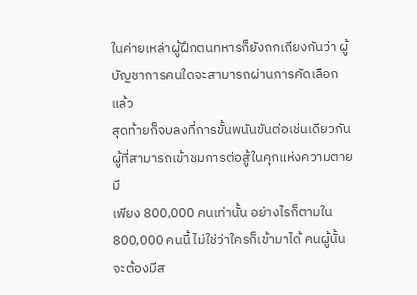ในค่ายเหล่าผู้ฝึกตนทหารก็ยังถกเถียงกันว่า ผู้
บัญชาการคนใดจะสามารถผ่านการคัดเลือก แล้ว
สุดท้ายก็จบลงที่การขั้นพนันขันต่อเช่นเดียวกัน
ผู้ที่สามารถเข้าชมการต่อสู้ในคุกแห่งความตาย มี
เพียง 800,000 คนเท่านั้น อย่างไรก็ตามใน
800,000 คนนี้ ไม่ใช่ว่าใครก็เข้ามาได้ คนผู้นั้น
จะต้องมีส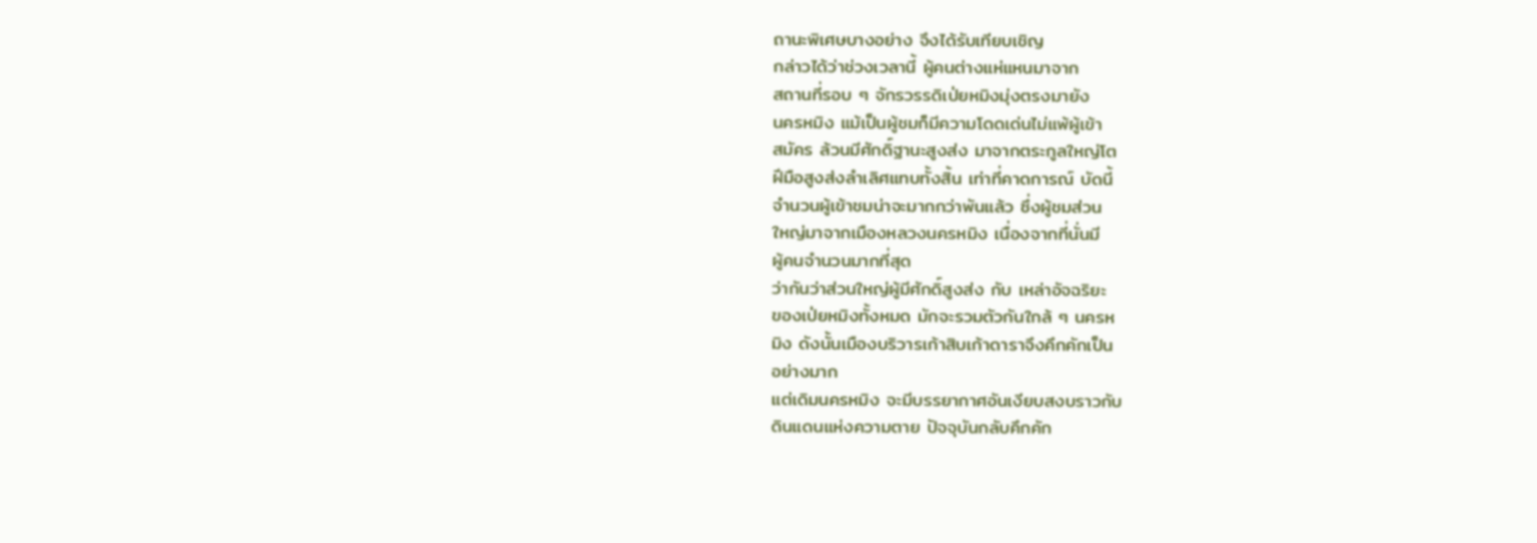ถานะพิเศษบางอย่าง จึงได้รับเทียบเชิญ
กล่าวได้ว่าช่วงเวลานี้ ผู้คนต่างแห่แหนมาจาก
สถานที่รอบ ๆ จักรวรรดิเป่ยหมิงมุ่งตรงมายัง
นครหมิง แม้เป็นผู้ชมก็มีความโดดเด่นไม่แพ้ผู้เข้า
สมัคร ล้วนมีศักดิ์ฐานะสูงส่ง มาจากตระกูลใหญ่โต
ฝีมือสูงส่งลำเลิศแทบทั้งสิ้น เท่าที่คาดการณ์ บัดนี้
จำนวนผู้เข้าชมน่าจะมากกว่าพันแล้ว ซึ่งผู้ชมส่วน
ใหญ่มาจากเมืองหลวงนครหมิง เนื่องจากที่นั่นมี
ผู้คนจำนวนมากที่สุด
ว่ากันว่าส่วนใหญ่ผู้มีศักดิ์สูงส่ง กับ เหล่าอัจฉริยะ
ของเป่ยหมิงทั้งหมด มักจะรวมตัวกันใกล้ ๆ นครห
มิง ดังนั้นเมืองบริวารเก้าสิบเก้าดาราจึงคึกคักเป็น
อย่างมาก
แต่เดิมนครหมิง จะมีบรรยากาศอันเงียบสงบราวกับ
ดินแดนแห่งความตาย ปัจจุบันกลับคึกคัก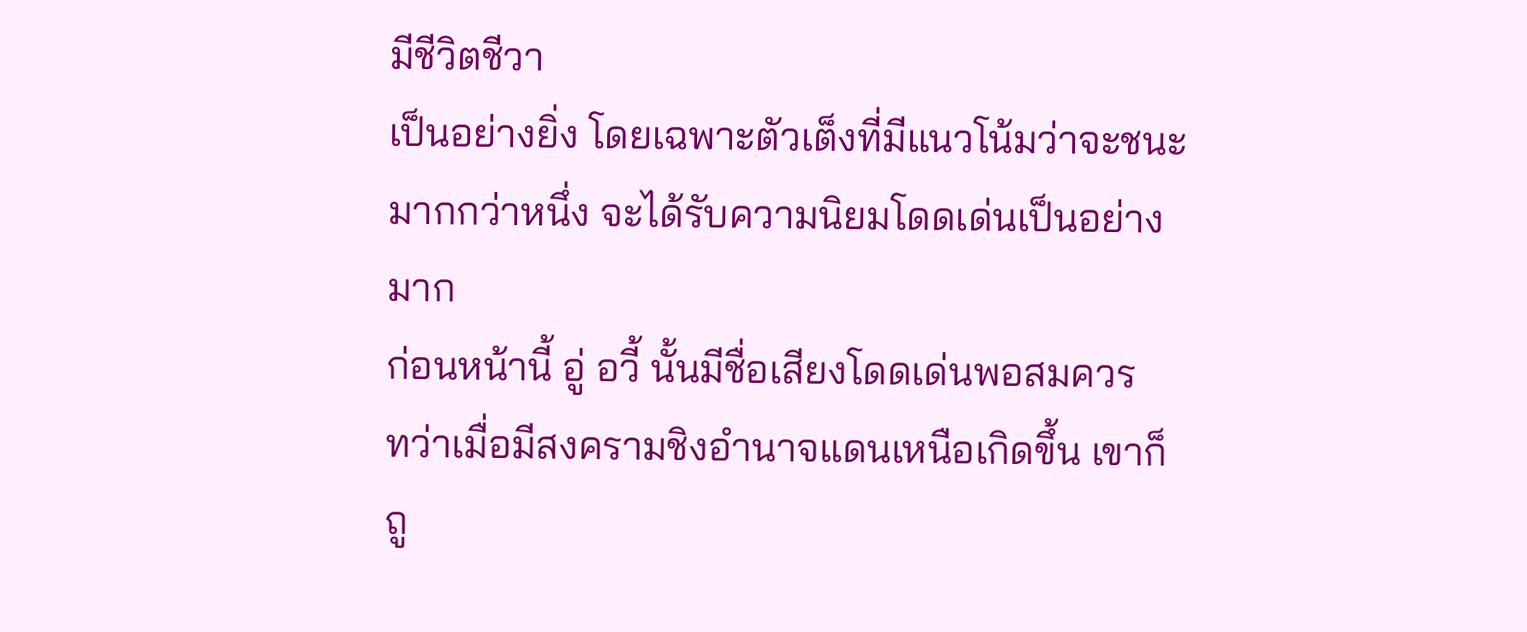มีชีวิตชีวา
เป็นอย่างยิ่ง โดยเฉพาะตัวเต็งที่มีแนวโน้มว่าจะชนะ
มากกว่าหนึ่ง จะได้รับความนิยมโดดเด่นเป็นอย่าง
มาก
ก่อนหน้านี้ อู่ อวี้ นั้นมีชื่อเสียงโดดเด่นพอสมควร
ทว่าเมื่อมีสงครามชิงอำนาจแดนเหนือเกิดขึ้น เขาก็
ถู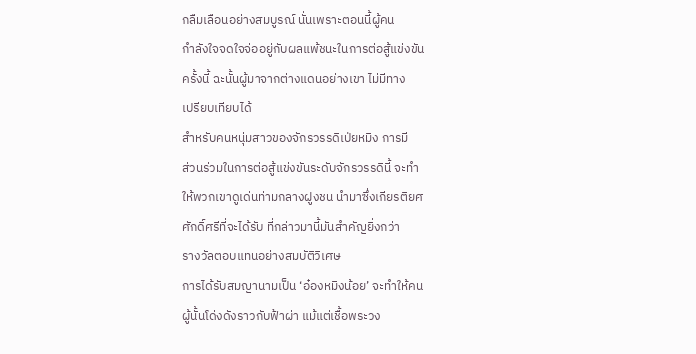กลืมเลือนอย่างสมบูรณ์ นั่นเพราะตอนนี้ผู้คน
กำลังใจจดใจจ่ออยู่กับผลแพ้ชนะในการต่อสู้แข่งขัน
ครั้งนี้ ฉะนั้นผู้มาจากต่างแดนอย่างเขา ไม่มีทาง
เปรียบเทียบได้
สำหรับคนหนุ่มสาวของจักรวรรดิเป่ยหมิง การมี
ส่วนร่วมในการต่อสู้แข่งขันระดับจักรวรรดินี้ จะทำ
ให้พวกเขาดูเด่นท่ามกลางฝูงชน นำมาซึ่งเกียรติยศ
ศักดิ์ศรีที่จะได้รับ ที่กล่าวมานี้มันสำคัญยิ่งกว่า
รางวัลตอบแทนอย่างสมบัติวิเศษ
การได้รับสมญานามเป็น ‘อ๋องหมิงน้อย’ จะทำให้คน
ผู้นั้นโด่งดังราวกับฟ้าผ่า แม้แต่เชื้อพระวง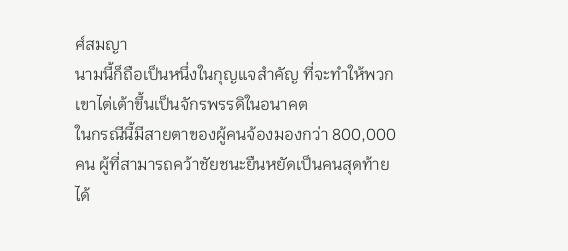ศ์สมญา
นามนี้ก็ถือเป็นหนึ่งในกุญแจสำคัญ ที่จะทำให้พวก
เขาไต่เต้าขึ้นเป็นจักรพรรดิในอนาคต
ในกรณีนี้มีสายตาของผู้คนจ้องมองกว่า 800,000
คน ผู้ที่สามารถคว้าชัยชนะยืนหยัดเป็นคนสุดท้าย
ได้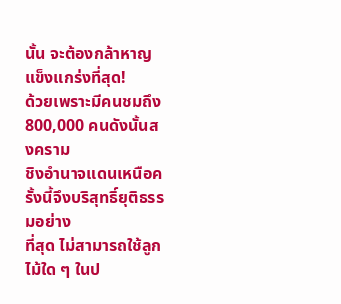นั้น จะต้องกล้าหาญแข็งแกร่งที่สุด!
ด้วยเพราะมีคนชมถึง 800,000 คนดังนั้นสงคราม
ชิงอำนาจแดนเหนือครั้งนี้จึงบริสุทธิ์ยุติธรรมอย่าง
ที่สุด ไม่สามารถใช้ลูกไม้ใด ๆ ในป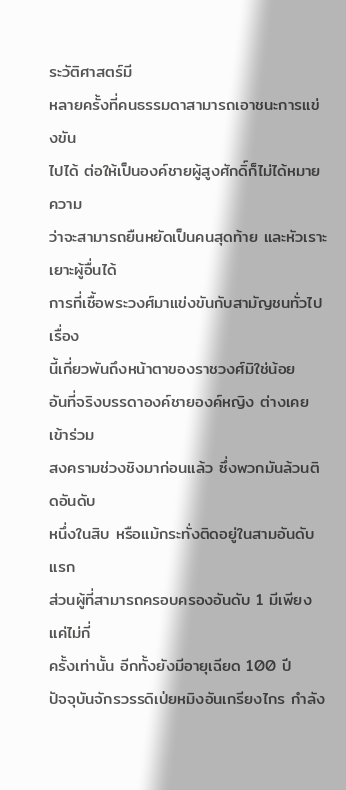ระวัติศาสตร์มี
หลายครั้งที่คนธรรมดาสามารถเอาชนะการแข่งขัน
ไปได้ ต่อให้เป็นองค์ชายผู้สูงศักดิ์ก็ไม่ได้หมายความ
ว่าจะสามารถยืนหยัดเป็นคนสุดท้าย และหัวเราะ
เยาะผู้อื่นได้
การที่เชื้อพระวงศ์มาแข่งขันกับสามัญชนทั่วไป เรื่อง
นี้เกี่ยวพันถึงหน้าตาของราชวงศ์มิใช่น้อย
อันที่จริงบรรดาองค์ชายองค์หญิง ต่างเคยเข้าร่วม
สงครามช่วงชิงมาก่อนแล้ว ซึ่งพวกมันล้วนติดอันดับ
หนึ่งในสิบ หรือแม้กระทั่งติดอยู่ในสามอันดับแรก
ส่วนผู้ที่สามารถครอบครองอันดับ 1 มีเพียงแค่ไม่กี่
ครั้งเท่านั้น อีกทั้งยังมีอายุเฉียด 100 ปี
ปัจจุบันจักรวรรดิเป่ยหมิงอันเกรียงไกร กำลัง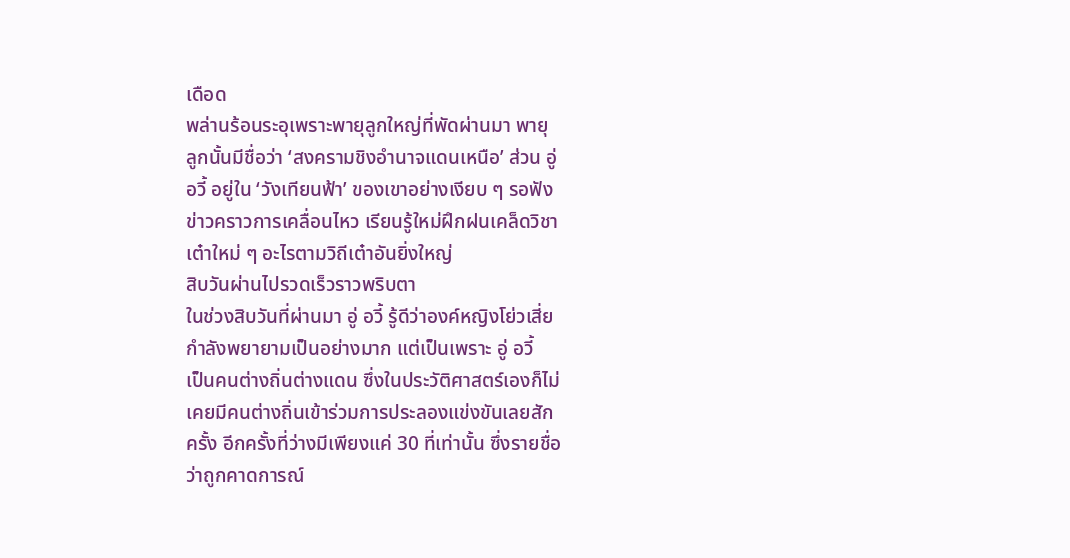เดือด
พล่านร้อนระอุเพราะพายุลูกใหญ่ที่พัดผ่านมา พายุ
ลูกนั้นมีชื่อว่า ‘สงครามชิงอำนาจแดนเหนือ’ ส่วน อู่
อวี้ อยู่ใน ‘วังเทียนฟ้า’ ของเขาอย่างเงียบ ๆ รอฟัง
ข่าวคราวการเคลื่อนไหว เรียนรู้ใหม่ฝึกฝนเคล็ดวิชา
เต๋าใหม่ ๆ อะไรตามวิถีเต๋าอันยิ่งใหญ่
สิบวันผ่านไปรวดเร็วราวพริบตา
ในช่วงสิบวันที่ผ่านมา อู่ อวี้ รู้ดีว่าองค์หญิงโย่วเสี่ย
กำลังพยายามเป็นอย่างมาก แต่เป็นเพราะ อู่ อวี้
เป็นคนต่างถิ่นต่างแดน ซึ่งในประวัติศาสตร์เองก็ไม่
เคยมีคนต่างถิ่นเข้าร่วมการประลองแข่งขันเลยสัก
ครั้ง อีกครั้งที่ว่างมีเพียงแค่ 30 ที่เท่านั้น ซึ่งรายชื่อ
ว่าถูกคาดการณ์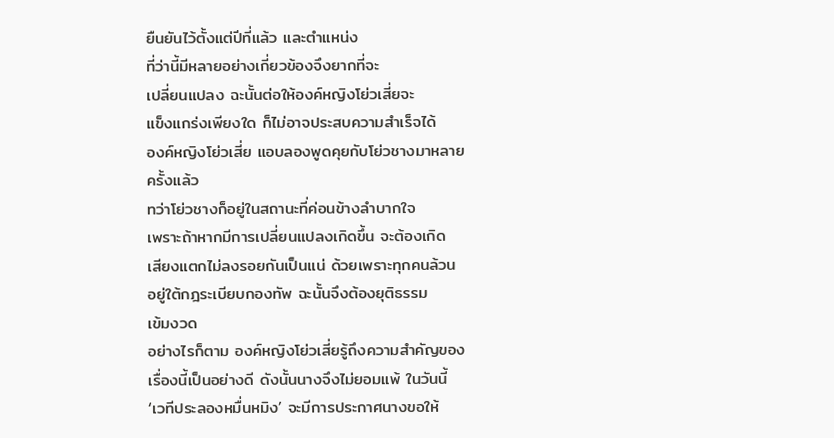ยืนยันไว้ตั้งแต่ปีที่แล้ว และตำแหน่ง
ที่ว่านี้มีหลายอย่างเกี่ยวข้องจึงยากที่จะ
เปลี่ยนแปลง ฉะนั้นต่อให้องค์หญิงโย่วเสี่ยจะ
แข็งแกร่งเพียงใด ก็ไม่อาจประสบความสำเร็จได้
องค์หญิงโย่วเสี่ย แอบลองพูดคุยกับโย่วชางมาหลาย
ครั้งแล้ว
ทว่าโย่วชางก็อยู่ในสถานะที่ค่อนข้างลำบากใจ
เพราะถ้าหากมีการเปลี่ยนแปลงเกิดขึ้น จะต้องเกิด
เสียงแตกไม่ลงรอยกันเป็นแน่ ด้วยเพราะทุกคนล้วน
อยู่ใต้กฎระเบียบกองทัพ ฉะนั้นจึงต้องยุติธรรม
เข้มงวด
อย่างไรก็ตาม องค์หญิงโย่วเสี่ยรู้ถึงความสำคัญของ
เรื่องนี้เป็นอย่างดี ดังนั้นนางจึงไม่ยอมแพ้ ในวันนี้
‘เวทีประลองหมื่นหมิง’ จะมีการประกาศนางขอให้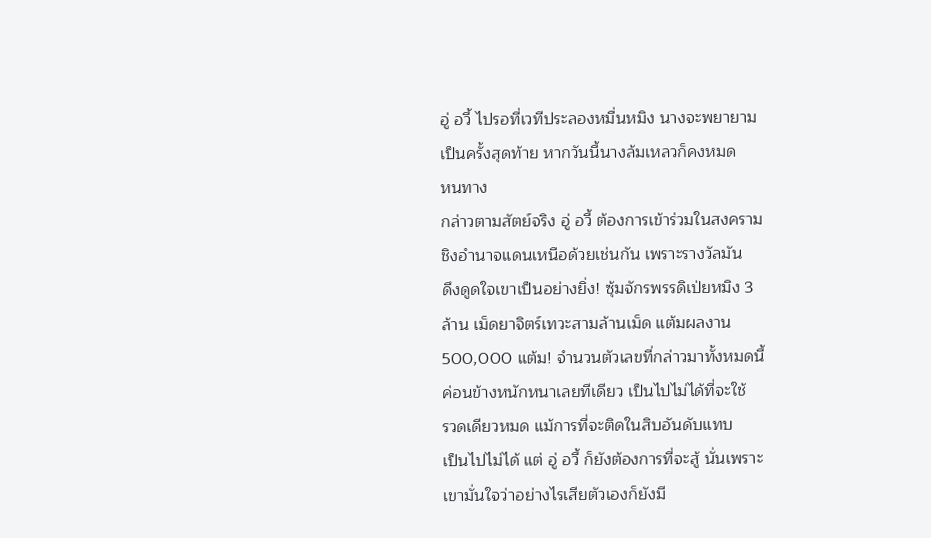อู่ อวี้ ไปรอที่เวทีประลองหมื่นหมิง นางจะพยายาม
เป็นครั้งสุดท้าย หากวันนี้นางล้มเหลวก็คงหมด
หนทาง
กล่าวตามสัตย์จริง อู่ อวี้ ต้องการเข้าร่วมในสงคราม
ชิงอำนาจแดนเหนือด้วยเช่นกัน เพราะรางวัลมัน
ดึงดูดใจเขาเป็นอย่างยิ่ง! ซุ้มจักรพรรดิเป่ยหมิง 3
ล้าน เม็ดยาจิตร์เทวะสามล้านเม็ด แต้มผลงาน
500,000 แต้ม! จำนวนตัวเลขที่กล่าวมาทั้งหมดนี้
ค่อนข้างหนักหนาเลยทีเดียว เป็นไปไม่ได้ที่จะใช้
รวดเดียวหมด แม้การที่จะติดในสิบอันดับแทบ
เป็นไปไม่ได้ แต่ อู่ อวี้ ก็ยังต้องการที่จะสู้ นั่นเพราะ
เขามั่นใจว่าอย่างไรเสียตัวเองก็ยังมี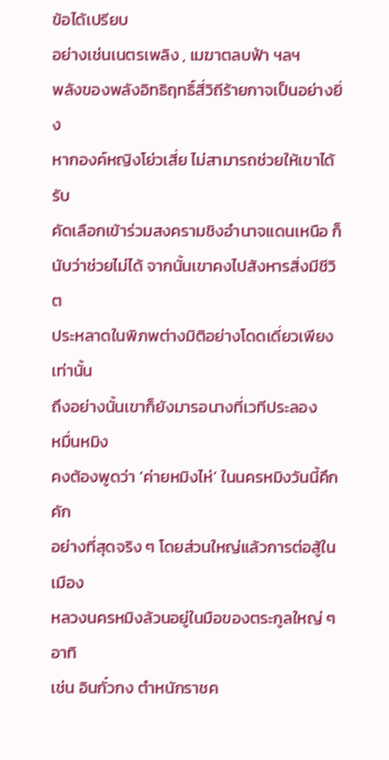ข้อได้เปรียบ
อย่างเช่นเนตรเพลิง , เมฆาตลบฟ้า ฯลฯ
พลังของพลังอิทธิฤทธิ์สี่วิถีร้ายกาจเป็นอย่างยิ่ง
หากองค์หญิงโย่วเสี่ย ไม่สามารถช่วยให้เขาได้รับ
คัดเลือกเข้าร่วมสงครามชิงอำนาจแดนเหนือ ก็
นับว่าช่วยไม่ได้ จากนั้นเขาคงไปสังหารสิ่งมีชีวิต
ประหลาดในพิภพต่างมิติอย่างโดดเดี่ยวเพียงเท่านั้น
ถึงอย่างนั้นเขาก็ยังมารอนางที่เวทีประลอง
หมื่นหมิง
คงต้องพูดว่า ‘ค่ายหมิงไห่’ ในนครหมิงวันนี้คึกคัก
อย่างที่สุดจริง ๆ โดยส่วนใหญ่แล้วการต่อสู้ในเมือง
หลวงนครหมิงล้วนอยู่ในมือของตระกูลใหญ่ ๆ อาทิ
เช่น อินกั๋วกง ตำหนักราชค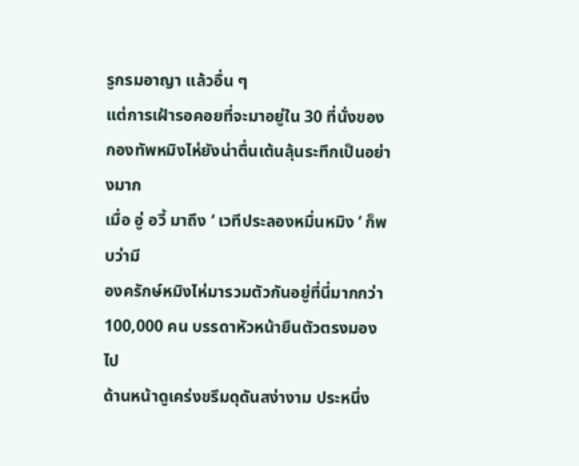รูกรมอาญา แล้วอื่น ๆ
แต่การเฝ้ารอคอยที่จะมาอยู่ใน 30 ที่นั่งของ
กองทัพหมิงไห่ยังน่าตื่นเต้นลุ้นระทึกเป็นอย่างมาก
เมื่อ อู่ อวี้ มาถึง ‘ เวทีประลองหมื่นหมิง ‘ ก็พบว่ามี
องครักษ์หมิงไห่มารวมตัวกันอยู่ที่นี่มากกว่า
100,000 คน บรรดาหัวหน้ายืนตัวตรงมองไป
ด้านหน้าดูเคร่งขรึมดุดันสง่างาม ประหนึ่ง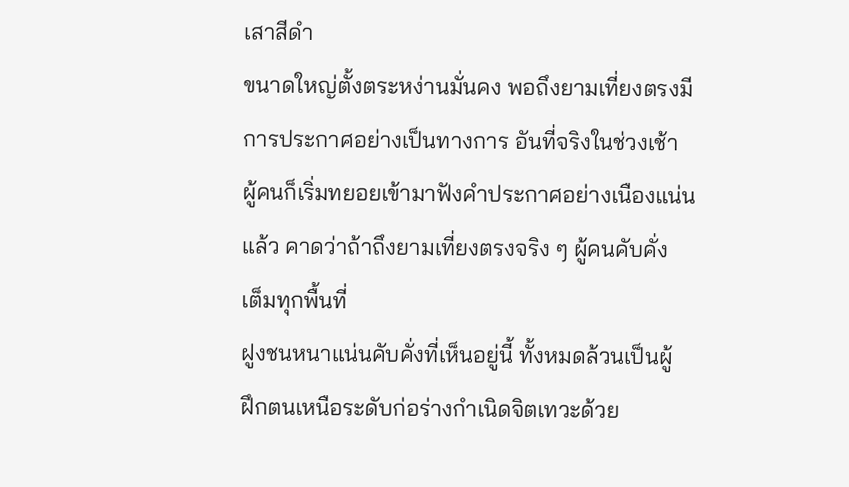เสาสีดำ
ขนาดใหญ่ตั้งตระหง่านมั่นคง พอถึงยามเที่ยงตรงมี
การประกาศอย่างเป็นทางการ อันที่จริงในช่วงเช้า
ผู้คนก็เริ่มทยอยเข้ามาฟังคำประกาศอย่างเนืองแน่น
แล้ว คาดว่าถ้าถึงยามเที่ยงตรงจริง ๆ ผู้คนคับคั่ง
เต็มทุกพื้นที่
ฝูงชนหนาแน่นคับคั่งที่เห็นอยู่นี้ ทั้งหมดล้วนเป็นผู้
ฝึกตนเหนือระดับก่อร่างกำเนิดจิตเทวะด้วย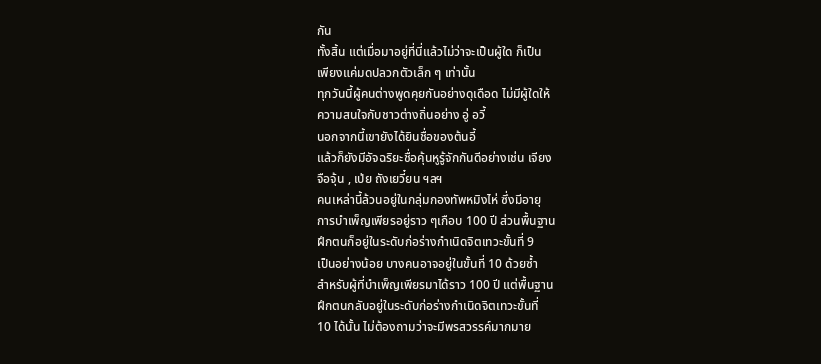กัน
ทั้งสิ้น แต่เมื่อมาอยู่ที่นี่แล้วไม่ว่าจะเป็นผู้ใด ก็เป็น
เพียงแค่มดปลวกตัวเล็ก ๆ เท่านั้น
ทุกวันนี้ผู้คนต่างพูดคุยกันอย่างดุเดือด ไม่มีผู้ใดให้
ความสนใจกับชาวต่างถิ่นอย่าง อู่ อวี้
นอกจากนี้เขายังได้ยินชื่อของต้นอี้
แล้วก็ยังมีอัจฉริยะชื่อคุ้นหูรู้จักกันดีอย่างเช่น เจียง
จือจุ้น , เป่ย ถังเยวี๋ยน ฯลฯ
คนเหล่านี้ล้วนอยู่ในกลุ่มกองทัพหมิงไห่ ซึ่งมีอายุ
การบำเพ็ญเพียรอยู่ราว ๆเกือบ 100 ปี ส่วนพื้นฐาน
ฝึกตนก็อยู่ในระดับก่อร่างกำเนิดจิตเทวะขั้นที่ 9
เป็นอย่างน้อย บางคนอาจอยู่ในขั้นที่ 10 ด้วยซ้ำ
สำหรับผู้ที่บำเพ็ญเพียรมาได้ราว 100 ปี แต่พื้นฐาน
ฝึกตนกลับอยู่ในระดับก่อร่างกำเนิดจิตเทวะขั้นที่
10 ได้นั้น ไม่ต้องถามว่าจะมีพรสวรรค์มากมาย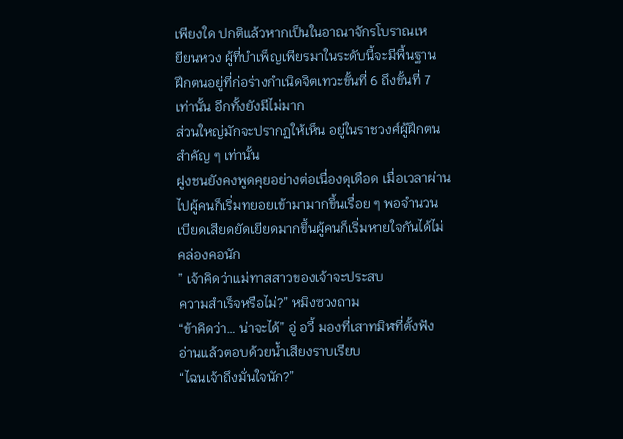เพียงใด ปกติแล้วหากเป็นในอาณาจักรโบราณเห
ยียนหวง ผู้ที่บำเพ็ญเพียรมาในระดับนี้จะมีพื้นฐาน
ฝึกตนอยู่ที่ก่อร่างกำเนิดจิตเทวะขั้นที่ 6 ถึงขั้นที่ 7
เท่านั้น อีกทั้งยังมีไม่มาก
ส่วนใหญ่มักจะปรากฏให้เห็น อยู่ในราชวงศ์ผู้ฝึกตน
สำคัญ ๆ เท่านั้น
ฝูงชนยังคงพูดคุยอย่างต่อเนื่องดุเดือด เมื่อเวลาผ่าน
ไปผู้คนก็เริ่มทยอยเข้ามามากขึ้นเรื่อย ๆ พอจำนวน
เบียดเสียดยัดเยียดมากขึ้นผู้คนก็เริ่มหายใจกันได้ไม่
คล่องคอนัก
” เจ้าคิดว่าแม่ทาสสาวของเจ้าจะประสบ
ความสำเร็จหรือไม่?” หมิงซวงถาม
“ข้าคิดว่า… น่าจะได้” อู่ อวี้ มองที่เสาทมิฬที่ตั้งฟัง
อ่านแล้วตอบด้วยน้ำเสียงราบเรียบ
“ไฉนเจ้าถึงมั่นใจนัก?”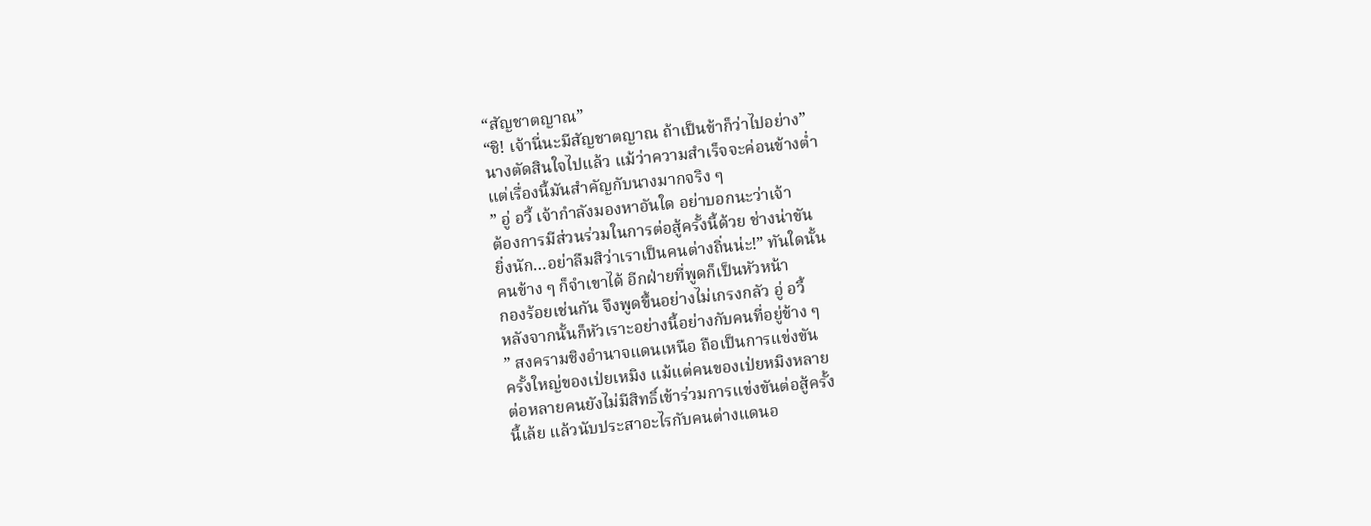“สัญชาตญาณ”
“ชิ! เจ้านี่นะมีสัญชาตญาณ ถ้าเป็นข้าก็ว่าไปอย่าง”
นางตัดสินใจไปแล้ว แม้ว่าความสำเร็จจะค่อนข้างต่ำ
แต่เรื่องนี้มันสำคัญกับนางมากจริง ๆ
” อู่ อวี้ เจ้ากำลังมองหาอันใด อย่าบอกนะว่าเจ้า
ต้องการมีส่วนร่วมในการต่อสู้ครั้งนี้ด้วย ช่างน่าขัน
ยิ่งนัก…อย่าลืมสิว่าเราเป็นคนต่างถิ่นน่ะ!” ทันใดนั้น
คนข้าง ๆ ก็จำเขาได้ อีกฝ่ายที่พูดก็เป็นหัวหน้า
กองร้อยเช่นกัน จึงพูดขึ้นอย่างไม่เกรงกลัว อู่ อวี้
หลังจากนั้นก็หัวเราะอย่างนี้อย่างกับคนที่อยู่ข้าง ๆ
” สงครามชิงอำนาจแดนเหนือ ถือเป็นการแข่งขัน
ครั้งใหญ่ของเป่ยเหมิง แม้แต่คนของเป่ยหมิงหลาย
ต่อหลายคนยังไม่มีสิทธิ์เข้าร่วมการแข่งขันต่อสู้ครั้ง
นี้เล้ย แล้วนับประสาอะไรกับคนต่างแดนอ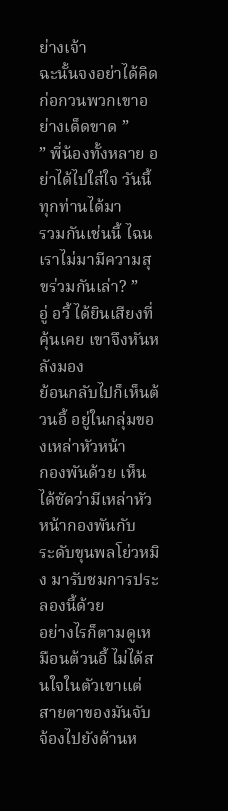ย่างเจ้า
ฉะนั้นจงอย่าได้คิดก่อกวนพวกเขาอย่างเด็ดขาด ”
” พี่น้องทั้งหลาย อย่าได้ไปใส่ใจ วันนี้ทุกท่านได้มา
รวมกันเช่นนี้ ไฉนเราไม่มามีความสุขร่วมกันเล่า? ”
อู่ อวี้ ได้ยินเสียงที่คุ้นเคย เขาจึงหันหลังมอง
ย้อนกลับไปก็เห็นต้วนอี้ อยู่ในกลุ่มของเหล่าหัวหน้า
กองพันด้วย เห็นได้ชัดว่ามีเหล่าหัวหน้ากองพันกับ
ระดับขุนพลโย่วหมิง มารับชมการประลองนี้ด้วย
อย่างไรก็ตามดูเหมือนต้วนอี้ ไม่ได้สนใจในตัวเขาแต่
สายตาของมันจับจ้องไปยังด้านห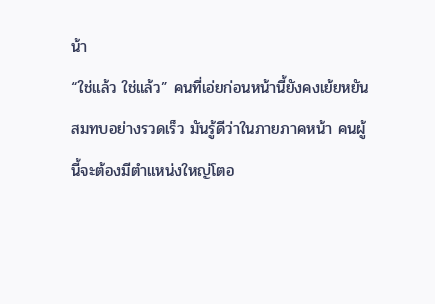น้า
“ใช่แล้ว ใช่แล้ว” คนที่เอ่ยก่อนหน้านี้ยังคงเย้ยหยัน
สมทบอย่างรวดเร็ว มันรู้ดีว่าในภายภาคหน้า คนผู้
นี้จะต้องมีตำแหน่งใหญ่โตอ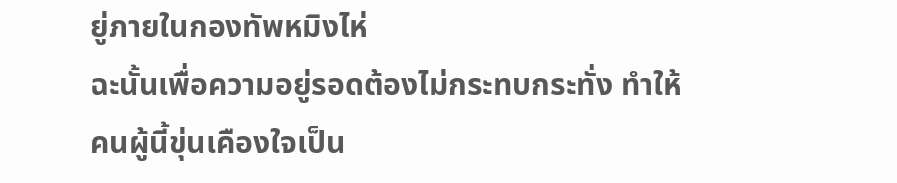ยู่ภายในกองทัพหมิงไห่
ฉะนั้นเพื่อความอยู่รอดต้องไม่กระทบกระทั่ง ทำให้
คนผู้นี้ขุ่นเคืองใจเป็น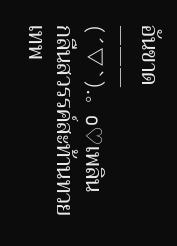อันขาด
———
(´▽`).。o♡เพลิน
กลืนสวรรค์สะท้านทวยเทพ